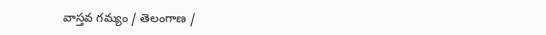వాస్తవ గమ్యం / తెలంగాణ /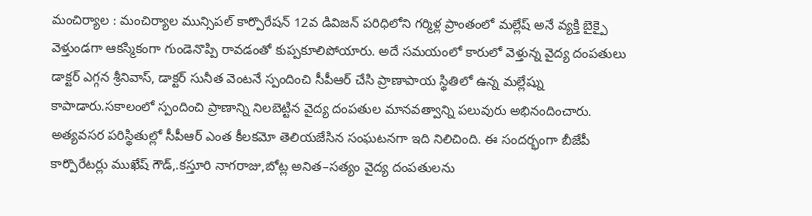మంచిర్యాల : మంచిర్యాల మున్సిపల్ కార్పొరేషన్ 12వ డివిజన్ పరిధిలోని గర్మిళ్ల ప్రాంతంలో మల్లేష్ అనే వ్యక్తి బైక్పై వెళ్తుండగా ఆకస్మికంగా గుండెనొప్పి రావడంతో కుప్పకూలిపోయారు. అదే సమయంలో కారులో వెళ్తున్న వైద్య దంపతులు డాక్టర్ ఎగ్గన శ్రీనివాస్, డాక్టర్ సునీత వెంటనే స్పందించి సీపీఆర్ చేసి ప్రాణాపాయ స్థితిలో ఉన్న మల్లేష్ను కాపాడారు.సకాలంలో స్పందించి ప్రాణాన్ని నిలబెట్టిన వైద్య దంపతుల మానవత్వాన్ని పలువురు అభినందించారు. అత్యవసర పరిస్థితుల్లో సీపీఆర్ ఎంత కీలకమో తెలియజేసిన సంఘటనగా ఇది నిలిచింది. ఈ సందర్భంగా బీజేపీ కార్పొరేటర్లు ముఖేష్ గౌడ్,.కస్తూరి నాగరాజు,బోట్ల అనిత–సత్యం వైద్య దంపతులను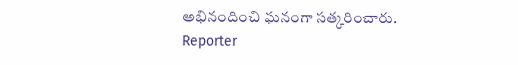అభినందించి ఘనంగా సత్కరించారు.
Reporter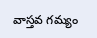వాస్తవ గమ్యం